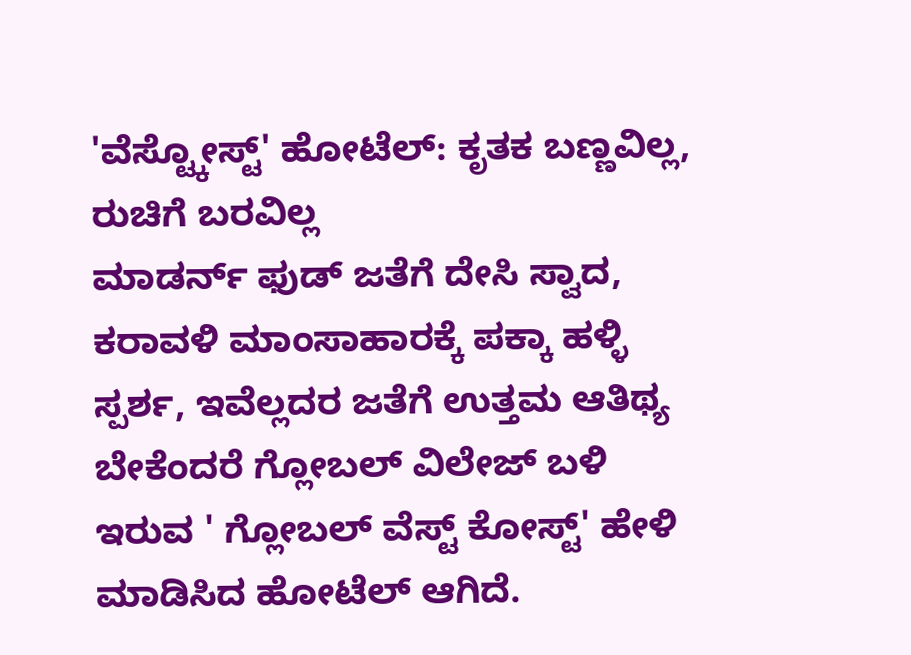'ವೆಸ್ಟ್ಕೋಸ್ಟ್' ಹೋಟೆಲ್: ಕೃತಕ ಬಣ್ಣವಿಲ್ಲ, ರುಚಿಗೆ ಬರವಿಲ್ಲ
ಮಾಡರ್ನ್ ಫುಡ್ ಜತೆಗೆ ದೇಸಿ ಸ್ವಾದ, ಕರಾವಳಿ ಮಾಂಸಾಹಾರಕ್ಕೆ ಪಕ್ಕಾ ಹಳ್ಳಿ ಸ್ಪರ್ಶ, ಇವೆಲ್ಲದರ ಜತೆಗೆ ಉತ್ತಮ ಆತಿಥ್ಯ ಬೇಕೆಂದರೆ ಗ್ಲೋಬಲ್ ವಿಲೇಜ್ ಬಳಿ ಇರುವ ' ಗ್ಲೋಬಲ್ ವೆಸ್ಟ್ ಕೋಸ್ಟ್' ಹೇಳಿ ಮಾಡಿಸಿದ ಹೋಟೆಲ್ ಆಗಿದೆ.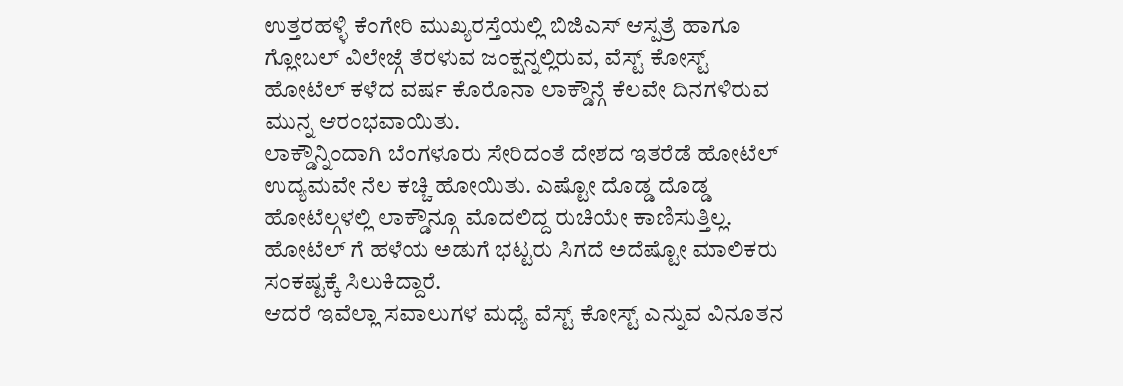ಉತ್ತರಹಳ್ಳಿ ಕೆಂಗೇರಿ ಮುಖ್ಯರಸ್ತೆಯಲ್ಲಿ ಬಿಜಿಎಸ್ ಆಸ್ಪತ್ರೆ ಹಾಗೂ ಗ್ಲೋಬಲ್ ವಿಲೇಜ್ಗೆ ತೆರಳುವ ಜಂಕ್ಷನ್ನಲ್ಲಿರುವ, ವೆಸ್ಟ್ ಕೋಸ್ಟ್ ಹೋಟೆಲ್ ಕಳೆದ ವರ್ಷ ಕೊರೊನಾ ಲಾಕ್ಡೌನ್ಗೆ ಕೆಲವೇ ದಿನಗಳಿರುವ ಮುನ್ನ ಆರಂಭವಾಯಿತು.
ಲಾಕ್ಡೌನ್ನಿಂದಾಗಿ ಬೆಂಗಳೂರು ಸೇರಿದಂತೆ ದೇಶದ ಇತರೆಡೆ ಹೋಟೆಲ್ ಉದ್ಯಮವೇ ನೆಲ ಕಚ್ಚಿ ಹೋಯಿತು. ಎಷ್ಟೋ ದೊಡ್ಡ ದೊಡ್ಡ ಹೋಟೆಲ್ಗಳಲ್ಲಿ ಲಾಕ್ಡೌನ್ಗೂ ಮೊದಲಿದ್ದ ರುಚಿಯೇ ಕಾಣಿಸುತ್ತಿಲ್ಲ. ಹೋಟೆಲ್ ಗೆ ಹಳೆಯ ಅಡುಗೆ ಭಟ್ಟರು ಸಿಗದೆ ಅದೆಷ್ಟೋ ಮಾಲಿಕರು ಸಂಕಷ್ಟಕ್ಕೆ ಸಿಲುಕಿದ್ದಾರೆ.
ಆದರೆ ಇವೆಲ್ಲಾ ಸವಾಲುಗಳ ಮಧ್ಯೆ ವೆಸ್ಟ್ ಕೋಸ್ಟ್ ಎನ್ನುವ ವಿನೂತನ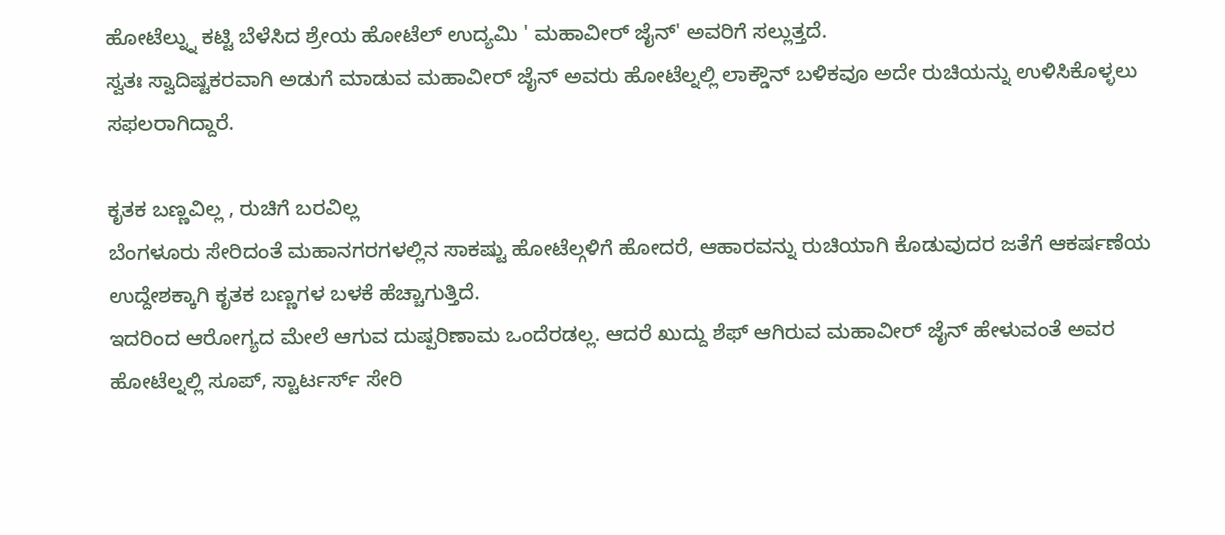ಹೋಟೆಲ್ನ್ನು ಕಟ್ಟಿ ಬೆಳೆಸಿದ ಶ್ರೇಯ ಹೋಟೆಲ್ ಉದ್ಯಮಿ ' ಮಹಾವೀರ್ ಜೈನ್' ಅವರಿಗೆ ಸಲ್ಲುತ್ತದೆ.
ಸ್ವತಃ ಸ್ವಾದಿಷ್ಟಕರವಾಗಿ ಅಡುಗೆ ಮಾಡುವ ಮಹಾವೀರ್ ಜೈನ್ ಅವರು ಹೋಟೆಲ್ನಲ್ಲಿ ಲಾಕ್ಡೌನ್ ಬಳಿಕವೂ ಅದೇ ರುಚಿಯನ್ನು ಉಳಿಸಿಕೊಳ್ಳಲು ಸಫಲರಾಗಿದ್ದಾರೆ.

ಕೃತಕ ಬಣ್ಣವಿಲ್ಲ , ರುಚಿಗೆ ಬರವಿಲ್ಲ
ಬೆಂಗಳೂರು ಸೇರಿದಂತೆ ಮಹಾನಗರಗಳಲ್ಲಿನ ಸಾಕಷ್ಟು ಹೋಟೆಲ್ಗಳಿಗೆ ಹೋದರೆ, ಆಹಾರವನ್ನು ರುಚಿಯಾಗಿ ಕೊಡುವುದರ ಜತೆಗೆ ಆಕರ್ಷಣೆಯ ಉದ್ದೇಶಕ್ಕಾಗಿ ಕೃತಕ ಬಣ್ಣಗಳ ಬಳಕೆ ಹೆಚ್ಚಾಗುತ್ತಿದೆ.
ಇದರಿಂದ ಆರೋಗ್ಯದ ಮೇಲೆ ಆಗುವ ದುಷ್ಪರಿಣಾಮ ಒಂದೆರಡಲ್ಲ. ಆದರೆ ಖುದ್ದು ಶೆಫ್ ಆಗಿರುವ ಮಹಾವೀರ್ ಜೈನ್ ಹೇಳುವಂತೆ ಅವರ ಹೋಟೆಲ್ನಲ್ಲಿ ಸೂಪ್, ಸ್ಟಾರ್ಟರ್ಸ್ ಸೇರಿ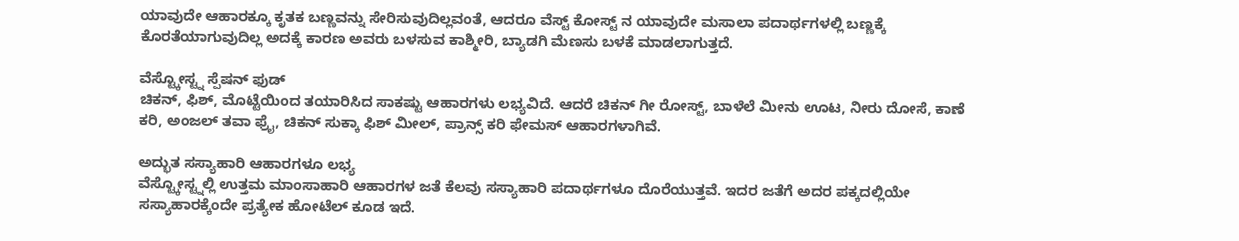ಯಾವುದೇ ಆಹಾರಕ್ಕೂ ಕೃತಕ ಬಣ್ಣವನ್ನು ಸೇರಿಸುವುದಿಲ್ಲವಂತೆ, ಆದರೂ ವೆಸ್ಟ್ ಕೋಸ್ಟ್ ನ ಯಾವುದೇ ಮಸಾಲಾ ಪದಾರ್ಥಗಳಲ್ಲಿ ಬಣ್ಣಕ್ಕೆ ಕೊರತೆಯಾಗುವುದಿಲ್ಲ ಅದಕ್ಕೆ ಕಾರಣ ಅವರು ಬಳಸುವ ಕಾಶ್ಮೀರಿ, ಬ್ಯಾಡಗಿ ಮೆಣಸು ಬಳಕೆ ಮಾಡಲಾಗುತ್ತದೆ.

ವೆಸ್ಟ್ಕೋಸ್ಟ್ನ ಸ್ಪೆಷನ್ ಫುಡ್
ಚಿಕನ್, ಫಿಶ್, ಮೊಟ್ಟೆಯಿಂದ ತಯಾರಿಸಿದ ಸಾಕಷ್ಟು ಆಹಾರಗಳು ಲಭ್ಯವಿದೆ. ಆದರೆ ಚಿಕನ್ ಗೀ ರೋಸ್ಟ್, ಬಾಳೆಲೆ ಮೀನು ಊಟ, ನೀರು ದೋಸೆ, ಕಾಣೆ ಕರಿ, ಅಂಜಲ್ ತವಾ ಫ್ರೈ, ಚಿಕನ್ ಸುಕ್ಕಾ ಫಿಶ್ ಮೀಲ್, ಪ್ರಾನ್ಸ್ ಕರಿ ಫೇಮಸ್ ಆಹಾರಗಳಾಗಿವೆ.

ಅದ್ಭುತ ಸಸ್ಯಾಹಾರಿ ಆಹಾರಗಳೂ ಲಭ್ಯ
ವೆಸ್ಟ್ಕೋಸ್ಟ್ನಲ್ಲಿ ಉತ್ತಮ ಮಾಂಸಾಹಾರಿ ಆಹಾರಗಳ ಜತೆ ಕೆಲವು ಸಸ್ಯಾಹಾರಿ ಪದಾರ್ಥಗಳೂ ದೊರೆಯುತ್ತವೆ. ಇದರ ಜತೆಗೆ ಅದರ ಪಕ್ಕದಲ್ಲಿಯೇ ಸಸ್ಯಾಹಾರಕ್ಕೆಂದೇ ಪ್ರತ್ಯೇಕ ಹೋಟೆಲ್ ಕೂಡ ಇದೆ.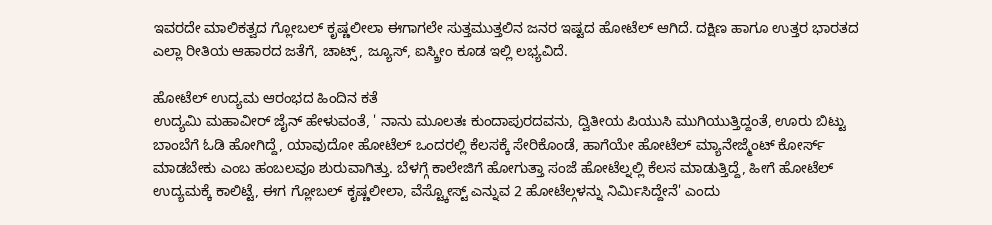ಇವರದೇ ಮಾಲಿಕತ್ವದ ಗ್ಲೋಬಲ್ ಕೃಷ್ಣಲೀಲಾ ಈಗಾಗಲೇ ಸುತ್ತಮುತ್ತಲಿನ ಜನರ ಇಷ್ಟದ ಹೋಟೆಲ್ ಆಗಿದೆ. ದಕ್ಷಿಣ ಹಾಗೂ ಉತ್ತರ ಭಾರತದ ಎಲ್ಲಾ ರೀತಿಯ ಆಹಾರದ ಜತೆಗೆ, ಚಾಟ್ಸ್, ಜ್ಯೂಸ್, ಐಸ್ಕ್ರೀಂ ಕೂಡ ಇಲ್ಲಿ ಲಭ್ಯವಿದೆ.

ಹೋಟೆಲ್ ಉದ್ಯಮ ಆರಂಭದ ಹಿಂದಿನ ಕತೆ
ಉದ್ಯಮಿ ಮಹಾವೀರ್ ಜೈನ್ ಹೇಳುವಂತೆ, ' ನಾನು ಮೂಲತಃ ಕುಂದಾಪುರದವನು, ದ್ವಿತೀಯ ಪಿಯುಸಿ ಮುಗಿಯುತ್ತಿದ್ದಂತೆ, ಊರು ಬಿಟ್ಟು ಬಾಂಬೆಗೆ ಓಡಿ ಹೋಗಿದ್ದೆ, ಯಾವುದೋ ಹೋಟೆಲ್ ಒಂದರಲ್ಲಿ ಕೆಲಸಕ್ಕೆ ಸೇರಿಕೊಂಡೆ, ಹಾಗೆಯೇ ಹೋಟೆಲ್ ಮ್ಯಾನೇಜ್ಮೆಂಟ್ ಕೋರ್ಸ್ ಮಾಡಬೇಕು ಎಂಬ ಹಂಬಲವೂ ಶುರುವಾಗಿತ್ತು. ಬೆಳಗ್ಗೆ ಕಾಲೇಜಿಗೆ ಹೋಗುತ್ತಾ ಸಂಜೆ ಹೋಟೆಲ್ನಲ್ಲಿ ಕೆಲಸ ಮಾಡುತ್ತಿದ್ದೆ, ಹೀಗೆ ಹೋಟೆಲ್ ಉದ್ಯಮಕ್ಕೆ ಕಾಲಿಟ್ಟೆ, ಈಗ ಗ್ಲೋಬಲ್ ಕೃಷ್ಣಲೀಲಾ, ವೆಸ್ಟ್ಕೋಸ್ಟ್ ಎನ್ನುವ 2 ಹೋಟೆಲ್ಗಳನ್ನು ನಿರ್ಮಿಸಿದ್ದೇನೆ' ಎಂದು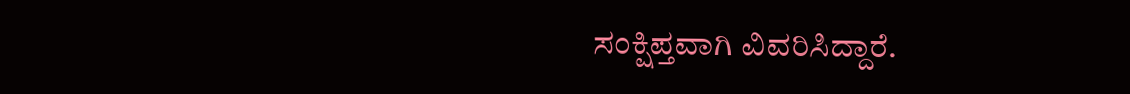ಸಂಕ್ಷಿಪ್ತವಾಗಿ ವಿವರಿಸಿದ್ದಾರೆ.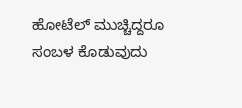ಹೋಟೆಲ್ ಮುಚ್ಚಿದ್ದರೂ ಸಂಬಳ ಕೊಡುವುದು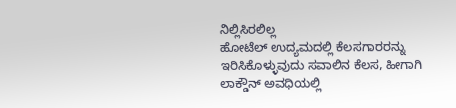ನಿಲ್ಲಿಸಿರಲಿಲ್ಲ
ಹೋಟೆಲ್ ಉದ್ಯಮದಲ್ಲಿ ಕೆಲಸಗಾರರನ್ನು ಇರಿಸಿಕೊಳ್ಳುವುದು ಸವಾಲಿನ ಕೆಲಸ, ಹೀಗಾಗಿ ಲಾಕ್ಡೌನ್ ಅವಧಿಯಲ್ಲಿ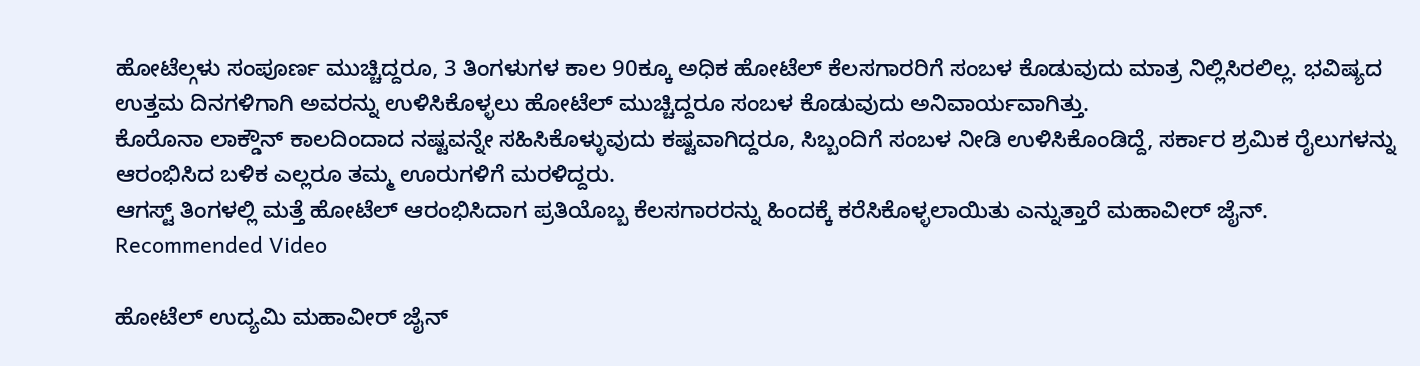ಹೋಟೆಲ್ಗಳು ಸಂಪೂರ್ಣ ಮುಚ್ಚಿದ್ದರೂ, 3 ತಿಂಗಳುಗಳ ಕಾಲ 90ಕ್ಕೂ ಅಧಿಕ ಹೋಟೆಲ್ ಕೆಲಸಗಾರರಿಗೆ ಸಂಬಳ ಕೊಡುವುದು ಮಾತ್ರ ನಿಲ್ಲಿಸಿರಲಿಲ್ಲ. ಭವಿಷ್ಯದ ಉತ್ತಮ ದಿನಗಳಿಗಾಗಿ ಅವರನ್ನು ಉಳಿಸಿಕೊಳ್ಳಲು ಹೋಟೆಲ್ ಮುಚ್ಚಿದ್ದರೂ ಸಂಬಳ ಕೊಡುವುದು ಅನಿವಾರ್ಯವಾಗಿತ್ತು.
ಕೊರೊನಾ ಲಾಕ್ಡೌನ್ ಕಾಲದಿಂದಾದ ನಷ್ಟವನ್ನೇ ಸಹಿಸಿಕೊಳ್ಳುವುದು ಕಷ್ಟವಾಗಿದ್ದರೂ, ಸಿಬ್ಬಂದಿಗೆ ಸಂಬಳ ನೀಡಿ ಉಳಿಸಿಕೊಂಡಿದ್ದೆ, ಸರ್ಕಾರ ಶ್ರಮಿಕ ರೈಲುಗಳನ್ನು ಆರಂಭಿಸಿದ ಬಳಿಕ ಎಲ್ಲರೂ ತಮ್ಮ ಊರುಗಳಿಗೆ ಮರಳಿದ್ದರು.
ಆಗಸ್ಟ್ ತಿಂಗಳಲ್ಲಿ ಮತ್ತೆ ಹೋಟೆಲ್ ಆರಂಭಿಸಿದಾಗ ಪ್ರತಿಯೊಬ್ಬ ಕೆಲಸಗಾರರನ್ನು ಹಿಂದಕ್ಕೆ ಕರೆಸಿಕೊಳ್ಳಲಾಯಿತು ಎನ್ನುತ್ತಾರೆ ಮಹಾವೀರ್ ಜೈನ್.
Recommended Video

ಹೋಟೆಲ್ ಉದ್ಯಮಿ ಮಹಾವೀರ್ ಜೈನ್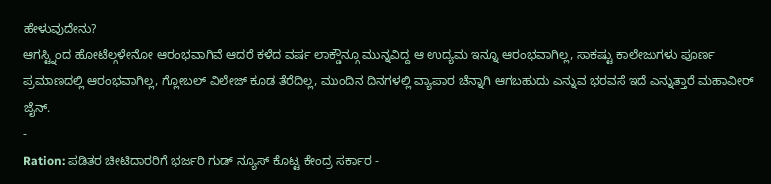ಹೇಳುವುದೇನು?
ಆಗಸ್ಟ್ನಿಂದ ಹೋಟೆಲ್ಗಳೇನೋ ಆರಂಭವಾಗಿವೆ ಆದರೆ ಕಳೆದ ವರ್ಷ ಲಾಕ್ಡೌನ್ಗೂ ಮುನ್ನವಿದ್ದ ಆ ಉದ್ಯಮ ಇನ್ನೂ ಆರಂಭವಾಗಿಲ್ಲ, ಸಾಕಷ್ಟು ಕಾಲೇಜುಗಳು ಪೂರ್ಣ ಪ್ರಮಾಣದಲ್ಲಿ ಆರಂಭವಾಗಿಲ್ಲ, ಗ್ಲೋಬಲ್ ವಿಲೇಜ್ ಕೂಡ ತೆರೆದಿಲ್ಲ, ಮುಂದಿನ ದಿನಗಳಲ್ಲಿ ವ್ಯಾಪಾರ ಚೆನ್ನಾಗಿ ಆಗಬಹುದು ಎನ್ನುವ ಭರವಸೆ ಇದೆ ಎನ್ನುತ್ತಾರೆ ಮಹಾವೀರ್ ಜೈನ್.
-
Ration: ಪಡಿತರ ಚೀಟಿದಾರರಿಗೆ ಭರ್ಜರಿ ಗುಡ್ ನ್ಯೂಸ್ ಕೊಟ್ಟ ಕೇಂದ್ರ ಸರ್ಕಾರ -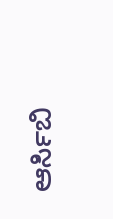ಆರ್ಸಿಬಿ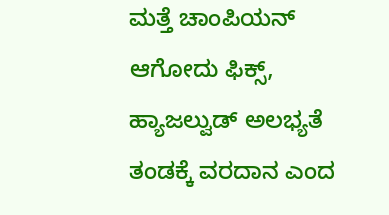ಮತ್ತೆ ಚಾಂಪಿಯನ್ ಆಗೋದು ಫಿಕ್ಸ್, ಹ್ಯಾಜಲ್ವುಡ್ ಅಲಭ್ಯತೆ ತಂಡಕ್ಕೆ ವರದಾನ ಎಂದ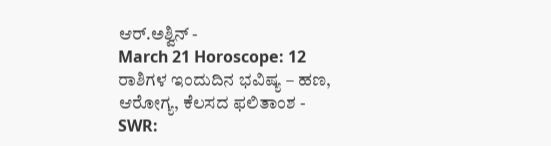ಆರ್.ಅಶ್ವಿನ್ -
March 21 Horoscope: 12 ರಾಶಿಗಳ ಇಂದುದಿನ ಭವಿಷ್ಯ – ಹಣ, ಆರೋಗ್ಯ, ಕೆಲಸದ ಫಲಿತಾಂಶ -
SWR: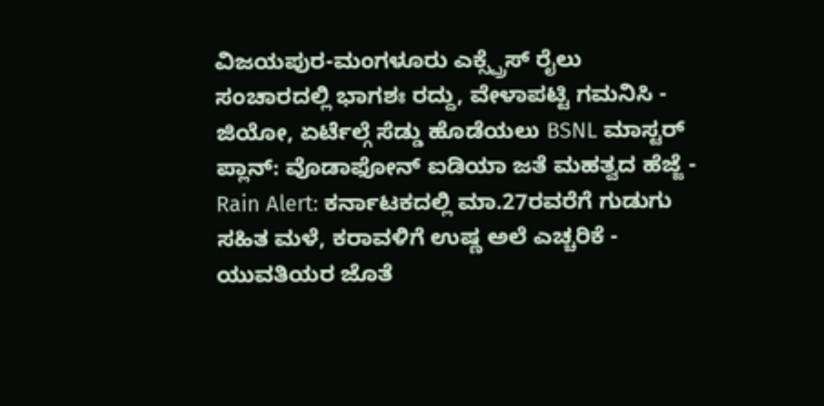ವಿಜಯಪುರ-ಮಂಗಳೂರು ಎಕ್ಸ್ಪ್ರೆಸ್ ರೈಲು ಸಂಚಾರದಲ್ಲಿ ಭಾಗಶಃ ರದ್ದು, ವೇಳಾಪಟ್ಟಿ ಗಮನಿಸಿ -
ಜಿಯೋ, ಏರ್ಟೆಲ್ಗೆ ಸೆಡ್ಡು ಹೊಡೆಯಲು BSNL ಮಾಸ್ಟರ್ ಪ್ಲಾನ್: ವೊಡಾಫೋನ್ ಐಡಿಯಾ ಜತೆ ಮಹತ್ವದ ಹೆಜ್ಜೆ -
Rain Alert: ಕರ್ನಾಟಕದಲ್ಲಿ ಮಾ.27ರವರೆಗೆ ಗುಡುಗು ಸಹಿತ ಮಳೆ, ಕರಾವಳಿಗೆ ಉಷ್ಣ ಅಲೆ ಎಚ್ಚರಿಕೆ -
ಯುವತಿಯರ ಜೊತೆ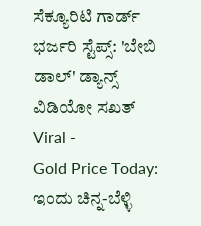ಸೆಕ್ಯೂರಿಟಿ ಗಾರ್ಡ್ ಭರ್ಜರಿ ಸ್ಟೆಪ್ಸ್: 'ಬೇಬಿ ಡಾಲ್' ಡ್ಯಾನ್ಸ್ ವಿಡಿಯೋ ಸಖತ್ Viral -
Gold Price Today: ಇಂದು ಚಿನ್ನ-ಬೆಳ್ಳಿ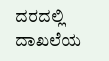ದರದಲ್ಲಿ ದಾಖಲೆಯ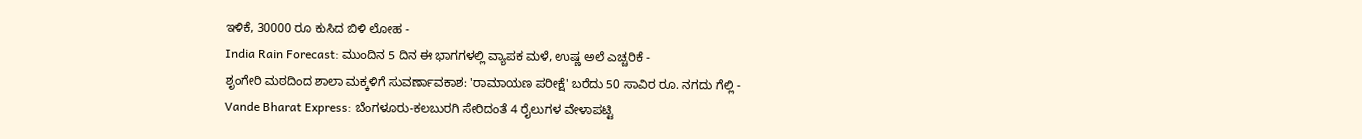ಇಳಿಕೆ, 30000 ರೂ ಕುಸಿದ ಬಿಳಿ ಲೋಹ -
India Rain Forecast: ಮುಂದಿನ 5 ದಿನ ಈ ಭಾಗಗಳಲ್ಲಿ ವ್ಯಾಪಕ ಮಳೆ, ಉಷ್ಣ ಅಲೆ ಎಚ್ಚರಿಕೆ -
ಶೃಂಗೇರಿ ಮಠದಿಂದ ಶಾಲಾ ಮಕ್ಕಳಿಗೆ ಸುವರ್ಣಾವಕಾಶ: 'ರಾಮಾಯಣ ಪರೀಕ್ಷೆ' ಬರೆದು 50 ಸಾವಿರ ರೂ. ನಗದು ಗೆಲ್ಲಿ -
Vande Bharat Express: ಬೆಂಗಳೂರು-ಕಲಬುರಗಿ ಸೇರಿದಂತೆ 4 ರೈಲುಗಳ ವೇಳಾಪಟ್ಟಿ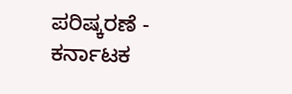ಪರಿಷ್ಕರಣೆ -
ಕರ್ನಾಟಕ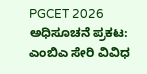PGCET 2026 ಅಧಿಸೂಚನೆ ಪ್ರಕಟ: ಎಂಬಿಎ ಸೇರಿ ವಿವಿಧ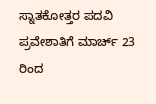ಸ್ನಾತಕೋತ್ತರ ಪದವಿ ಪ್ರವೇಶಾತಿಗೆ ಮಾರ್ಚ್ 23 ರಿಂದ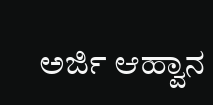ಅರ್ಜಿ ಆಹ್ವಾನ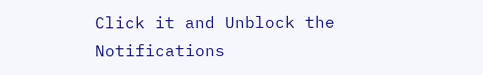Click it and Unblock the Notifications